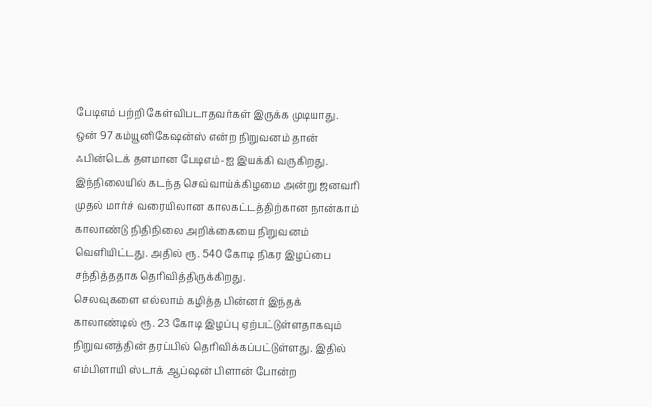பேடிஎம் பற்றி கேள்விபடாதவர்கள் இருக்க முடியாது. ஒன் 97 கம்யூனிகேஷன்ஸ் என்ற நிறுவனம் தான் ஃபின்டெக் தளமான பேடிஎம்-ஐ இயக்கி வருகிறது. இந்நிலையில் கடந்த செவ்வாய்க்கிழமை அன்று ஜனவரி முதல் மார்ச் வரையிலான காலகட்டத்திற்கான நான்காம் காலாண்டு நிதிநிலை அறிக்கையை நிறுவனம் வெளியிட்டது. அதில் ரூ. 540 கோடி நிகர இழப்பை சந்தித்ததாக தெரிவித்திருக்கிறது.
செலவுகளை எல்லாம் கழித்த பின்னர் இந்தக் காலாண்டில் ரூ. 23 கோடி இழப்பு ஏற்பட்டுள்ளதாகவும் நிறுவனத்தின் தரப்பில் தெரிவிக்கப்பட்டுள்ளது. இதில் எம்பிளாயி ஸ்டாக் ஆப்ஷன் பிளான் போன்ற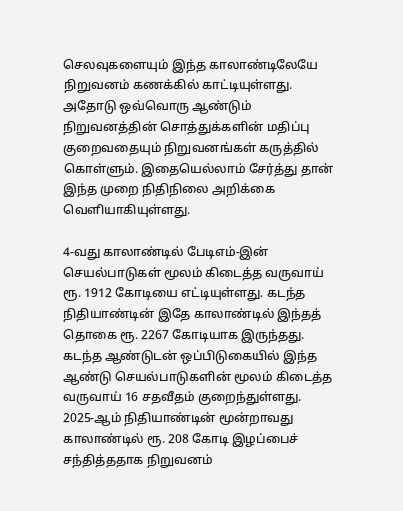செலவுகளையும் இந்த காலாண்டிலேயே நிறுவனம் கணக்கில் காட்டியுள்ளது. அதோடு ஒவ்வொரு ஆண்டும் நிறுவனத்தின் சொத்துக்களின் மதிப்பு குறைவதையும் நிறுவனங்கள் கருத்தில் கொள்ளும். இதையெல்லாம் சேர்த்து தான் இந்த முறை நிதிநிலை அறிக்கை வெளியாகியுள்ளது.

4-வது காலாண்டில் பேடிஎம்-இன் செயல்பாடுகள் மூலம் கிடைத்த வருவாய் ரூ. 1912 கோடியை எட்டியுள்ளது. கடந்த நிதியாண்டின் இதே காலாண்டில் இந்தத் தொகை ரூ. 2267 கோடியாக இருந்தது. கடந்த ஆண்டுடன் ஒப்பிடுகையில் இந்த ஆண்டு செயல்பாடுகளின் மூலம் கிடைத்த வருவாய் 16 சதவீதம் குறைந்துள்ளது.
2025-ஆம் நிதியாண்டின் மூன்றாவது காலாண்டில் ரூ. 208 கோடி இழப்பைச் சந்தித்ததாக நிறுவனம்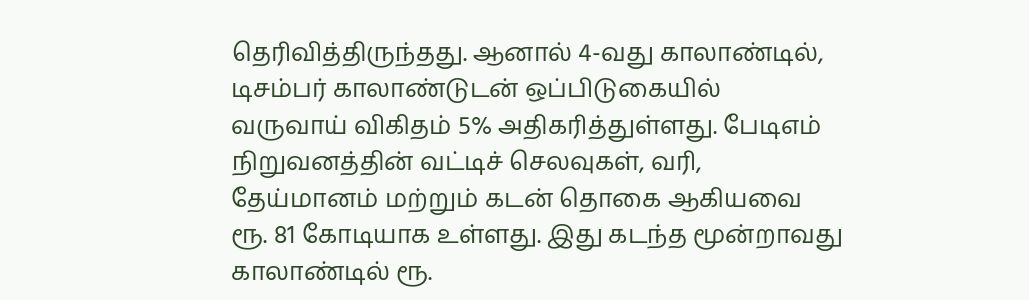தெரிவித்திருந்தது. ஆனால் 4-வது காலாண்டில், டிசம்பர் காலாண்டுடன் ஒப்பிடுகையில் வருவாய் விகிதம் 5% அதிகரித்துள்ளது. பேடிஎம் நிறுவனத்தின் வட்டிச் செலவுகள், வரி, தேய்மானம் மற்றும் கடன் தொகை ஆகியவை ரூ. 81 கோடியாக உள்ளது. இது கடந்த மூன்றாவது காலாண்டில் ரூ.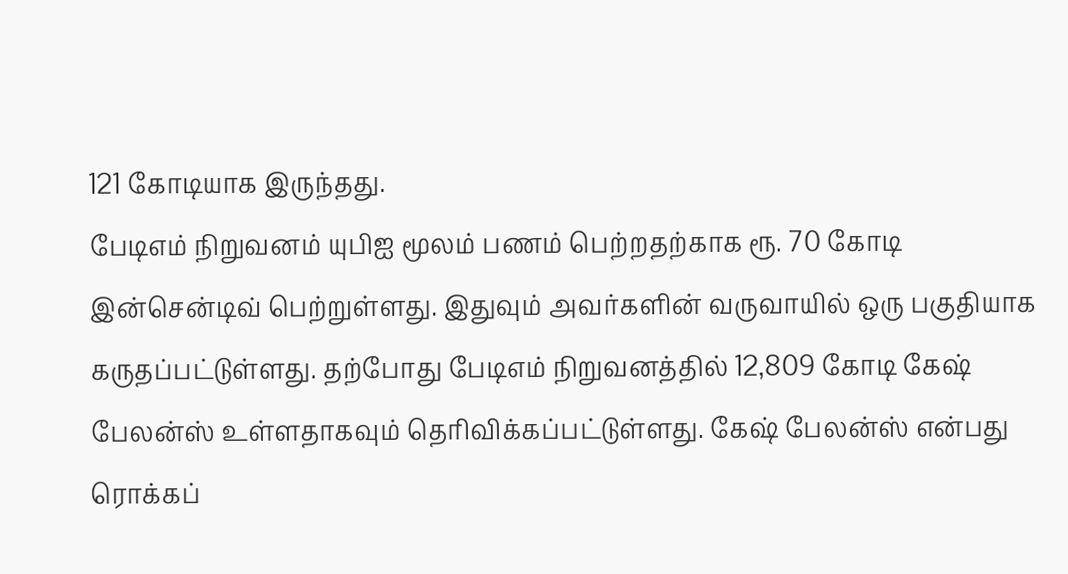121 கோடியாக இருந்தது.
பேடிஎம் நிறுவனம் யுபிஐ மூலம் பணம் பெற்றதற்காக ரூ. 70 கோடி இன்சென்டிவ் பெற்றுள்ளது. இதுவும் அவர்களின் வருவாயில் ஒரு பகுதியாக கருதப்பட்டுள்ளது. தற்போது பேடிஎம் நிறுவனத்தில் 12,809 கோடி கேஷ் பேலன்ஸ் உள்ளதாகவும் தெரிவிக்கப்பட்டுள்ளது. கேஷ் பேலன்ஸ் என்பது ரொக்கப்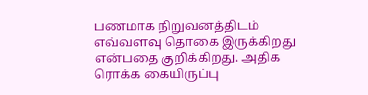பணமாக நிறுவனத்திடம் எவ்வளவு தொகை இருக்கிறது என்பதை குறிக்கிறது. அதிக ரொக்க கையிருப்பு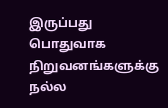இருப்பது பொதுவாக நிறுவனங்களுக்கு நல்ல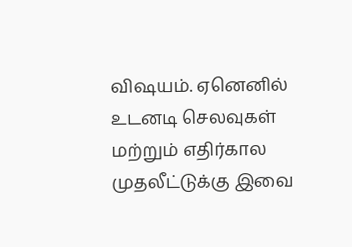விஷயம். ஏனெனில் உடனடி செலவுகள் மற்றும் எதிர்கால முதலீட்டுக்கு இவை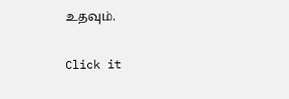உதவும்.


Click it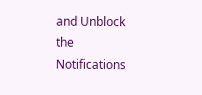and Unblock the Notifications